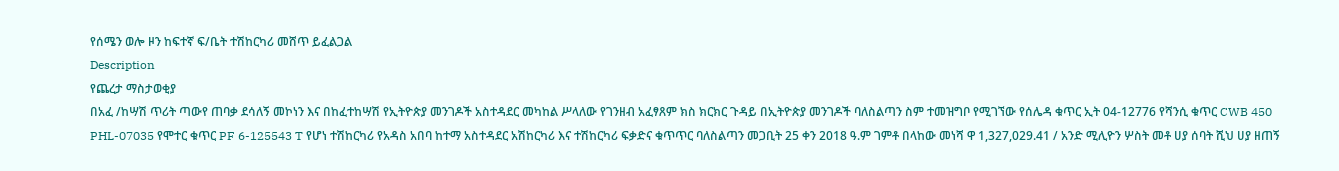የሰሜን ወሎ ዞን ከፍተኛ ፍ/ቤት ተሽከርካሪ መሸጥ ይፈልጋል
Description
የጨረታ ማስታወቂያ
በአፈ /ከሣሽ ጥሪት ጣውየ ጠባቃ ደሳለኝ መኮነን እና በከፈተከሣሽ የኢትዮጵያ መንገዶች አስተዳደር መካከል ሥላለው የገንዘብ አፈፃጸም ክስ ክርክር ጉዳይ በኢትዮጵያ መንገዶች ባለስልጣን ስም ተመዝግቦ የሚገኘው የሰሌዳ ቁጥር ኢት 04-12776 የሻንሲ ቁጥር CWB 450 PHL-07035 የሞተር ቁጥር PF 6-125543 T የሆነ ተሽከርካሪ የአዳስ አበባ ከተማ አስተዳደር አሽከርካሪ እና ተሽከርካሪ ፍቃድና ቁጥጥር ባለስልጣን መጋቢት 25 ቀን 2018 ዓ.ም ገምቶ በላከው መነሻ ዋ 1,327,029.41 / አንድ ሚሊዮን ሦስት መቶ ሀያ ሰባት ሺህ ሀያ ዘጠኝ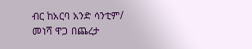ብር ከአርባ አንድ ሳንቲም/ መነሻ ዋጋ በጨረታ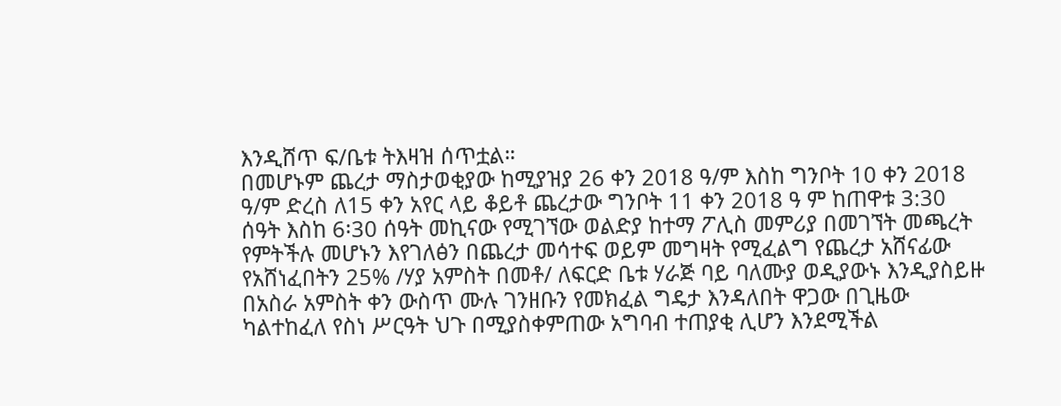እንዲሸጥ ፍ/ቤቱ ትእዛዝ ሰጥቷል።
በመሆኑም ጨረታ ማስታወቂያው ከሚያዝያ 26 ቀን 2018 ዓ/ም እስከ ግንቦት 10 ቀን 2018 ዓ/ም ድረስ ለ15 ቀን አየር ላይ ቆይቶ ጨረታው ግንቦት 11 ቀን 2018 ዓ ም ከጠዋቱ 3:30 ሰዓት እስከ 6፡30 ሰዓት መኪናው የሚገኘው ወልድያ ከተማ ፖሊስ መምሪያ በመገኘት መጫረት የምትችሉ መሆኑን እየገለፅን በጨረታ መሳተፍ ወይም መግዛት የሚፈልግ የጨረታ አሸናፊው የአሸነፈበትን 25% /ሃያ አምስት በመቶ/ ለፍርድ ቤቱ ሃራጅ ባይ ባለሙያ ወዲያውኑ እንዲያስይዙ በአስራ አምስት ቀን ውስጥ ሙሉ ገንዘቡን የመክፈል ግዴታ እንዳለበት ዋጋው በጊዜው ካልተከፈለ የስነ ሥርዓት ህጉ በሚያስቀምጠው አግባብ ተጠያቂ ሊሆን እንደሚችል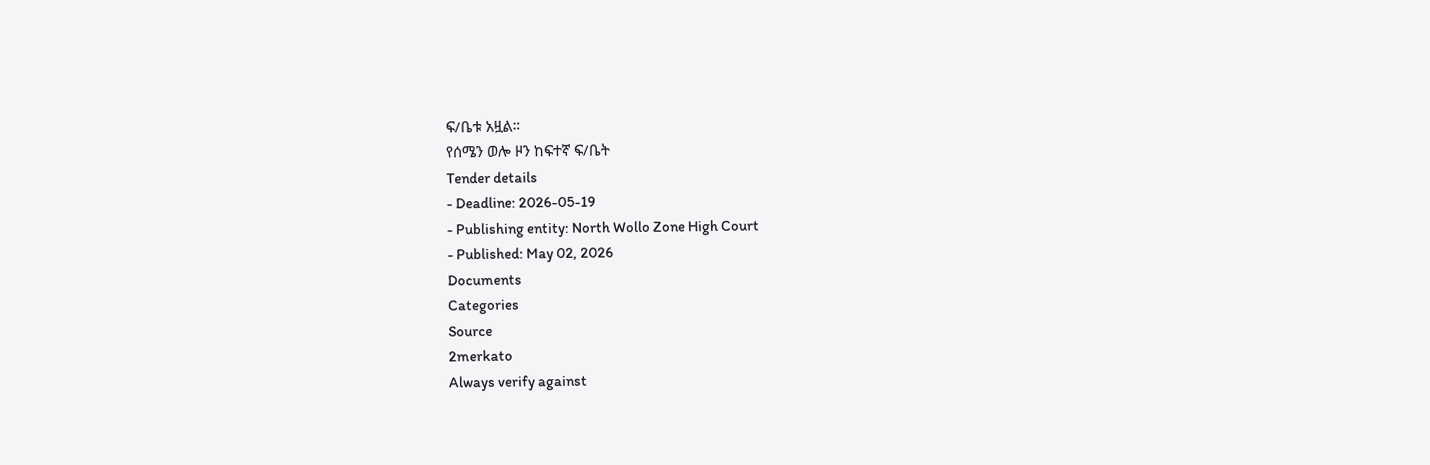ፍ/ቤቱ አዟል።
የሰሜን ወሎ ዞን ከፍተኛ ፍ/ቤት
Tender details
- Deadline: 2026-05-19
- Publishing entity: North Wollo Zone High Court
- Published: May 02, 2026
Documents
Categories
Source
2merkato
Always verify against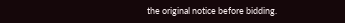the original notice before bidding.